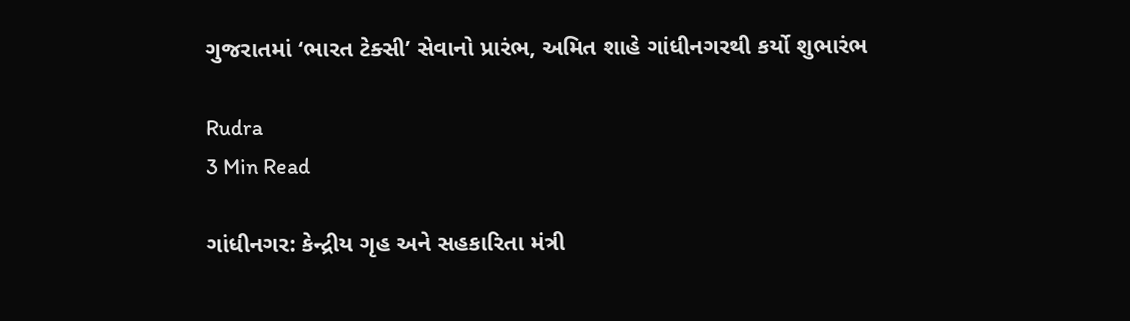ગુજરાતમાં ‘ભારત ટેક્સી’ સેવાનો પ્રારંભ, અમિત શાહે ગાંધીનગરથી કર્યો શુભારંભ

Rudra
3 Min Read

ગાંધીનગર: કેન્દ્રીય ગૃહ અને સહકારિતા મંત્રી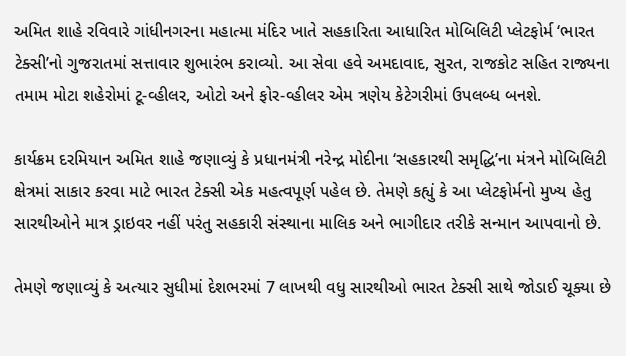અમિત શાહે રવિવારે ગાંધીનગરના મહાત્મા મંદિર ખાતે સહકારિતા આધારિત મોબિલિટી પ્લેટફોર્મ ‘ભારત ટેક્સી’નો ગુજરાતમાં સત્તાવાર શુભારંભ કરાવ્યો. આ સેવા હવે અમદાવાદ, સુરત, રાજકોટ સહિત રાજ્યના તમામ મોટા શહેરોમાં ટૂ-વ્હીલર, ઓટો અને ફોર-વ્હીલર એમ ત્રણેય કેટેગરીમાં ઉપલબ્ધ બનશે.

કાર્યક્રમ દરમિયાન અમિત શાહે જણાવ્યું કે પ્રધાનમંત્રી નરેન્દ્ર મોદીના ‘સહકારથી સમૃદ્ધિ’ના મંત્રને મોબિલિટી ક્ષેત્રમાં સાકાર કરવા માટે ભારત ટેક્સી એક મહત્વપૂર્ણ પહેલ છે. તેમણે કહ્યું કે આ પ્લેટફોર્મનો મુખ્ય હેતુ સારથીઓને માત્ર ડ્રાઇવર નહીં પરંતુ સહકારી સંસ્થાના માલિક અને ભાગીદાર તરીકે સન્માન આપવાનો છે.

તેમણે જણાવ્યું કે અત્યાર સુધીમાં દેશભરમાં 7 લાખથી વધુ સારથીઓ ભારત ટેક્સી સાથે જોડાઈ ચૂક્યા છે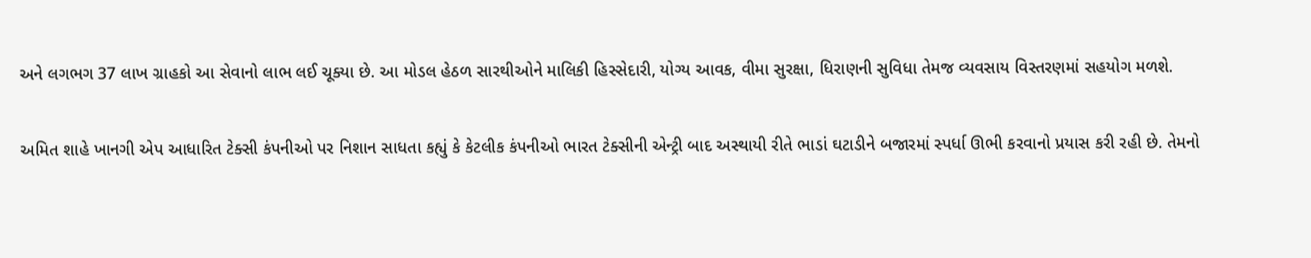અને લગભગ 37 લાખ ગ્રાહકો આ સેવાનો લાભ લઈ ચૂક્યા છે. આ મોડલ હેઠળ સારથીઓને માલિકી હિસ્સેદારી, યોગ્ય આવક, વીમા સુરક્ષા, ધિરાણની સુવિધા તેમજ વ્યવસાય વિસ્તરણમાં સહયોગ મળશે.

અમિત શાહે ખાનગી એપ આધારિત ટેક્સી કંપનીઓ પર નિશાન સાધતા કહ્યું કે કેટલીક કંપનીઓ ભારત ટેક્સીની એન્ટ્રી બાદ અસ્થાયી રીતે ભાડાં ઘટાડીને બજારમાં સ્પર્ધા ઊભી કરવાનો પ્રયાસ કરી રહી છે. તેમનો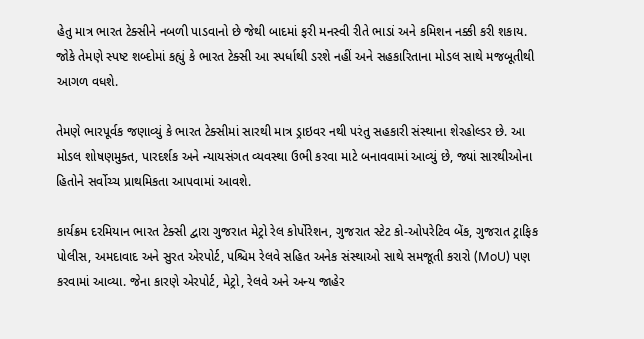હેતુ માત્ર ભારત ટેક્સીને નબળી પાડવાનો છે જેથી બાદમાં ફરી મનસ્વી રીતે ભાડાં અને કમિશન નક્કી કરી શકાય. જોકે તેમણે સ્પષ્ટ શબ્દોમાં કહ્યું કે ભારત ટેક્સી આ સ્પર્ધાથી ડરશે નહીં અને સહકારિતાના મોડલ સાથે મજબૂતીથી આગળ વધશે.

તેમણે ભારપૂર્વક જણાવ્યું કે ભારત ટેક્સીમાં સારથી માત્ર ડ્રાઇવર નથી પરંતુ સહકારી સંસ્થાના શેરહોલ્ડર છે. આ મોડલ શોષણમુક્ત, પારદર્શક અને ન્યાયસંગત વ્યવસ્થા ઉભી કરવા માટે બનાવવામાં આવ્યું છે, જ્યાં સારથીઓના હિતોને સર્વોચ્ચ પ્રાથમિકતા આપવામાં આવશે.

કાર્યક્રમ દરમિયાન ભારત ટેક્સી દ્વારા ગુજરાત મેટ્રો રેલ કોર્પોરેશન, ગુજરાત સ્ટેટ કો-ઓપરેટિવ બેંક, ગુજરાત ટ્રાફિક પોલીસ, અમદાવાદ અને સુરત એરપોર્ટ, પશ્ચિમ રેલવે સહિત અનેક સંસ્થાઓ સાથે સમજૂતી કરારો (MoU) પણ કરવામાં આવ્યા. જેના કારણે એરપોર્ટ, મેટ્રો, રેલવે અને અન્ય જાહેર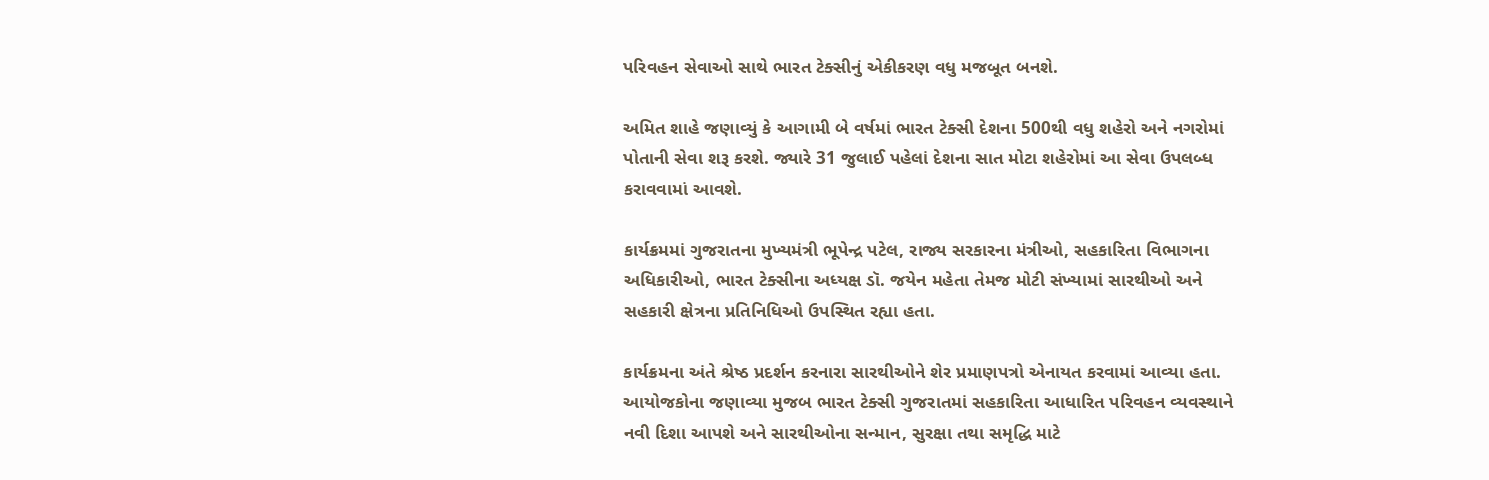પરિવહન સેવાઓ સાથે ભારત ટેક્સીનું એકીકરણ વધુ મજબૂત બનશે.

અમિત શાહે જણાવ્યું કે આગામી બે વર્ષમાં ભારત ટેક્સી દેશના 500થી વધુ શહેરો અને નગરોમાં પોતાની સેવા શરૂ કરશે. જ્યારે 31 જુલાઈ પહેલાં દેશના સાત મોટા શહેરોમાં આ સેવા ઉપલબ્ધ કરાવવામાં આવશે.

કાર્યક્રમમાં ગુજરાતના મુખ્યમંત્રી ભૂપેન્દ્ર પટેલ, રાજ્ય સરકારના મંત્રીઓ, સહકારિતા વિભાગના અધિકારીઓ, ભારત ટેક્સીના અધ્યક્ષ ડૉ. જયેન મહેતા તેમજ મોટી સંખ્યામાં સારથીઓ અને સહકારી ક્ષેત્રના પ્રતિનિધિઓ ઉપસ્થિત રહ્યા હતા.

કાર્યક્રમના અંતે શ્રેષ્ઠ પ્રદર્શન કરનારા સારથીઓને શેર પ્રમાણપત્રો એનાયત કરવામાં આવ્યા હતા. આયોજકોના જણાવ્યા મુજબ ભારત ટેક્સી ગુજરાતમાં સહકારિતા આધારિત પરિવહન વ્યવસ્થાને નવી દિશા આપશે અને સારથીઓના સન્માન, સુરક્ષા તથા સમૃદ્ધિ માટે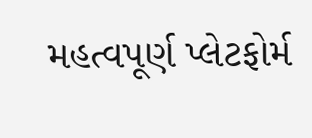મહત્વપૂર્ણ પ્લેટફોર્મ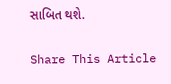સાબિત થશે.

Share This Article